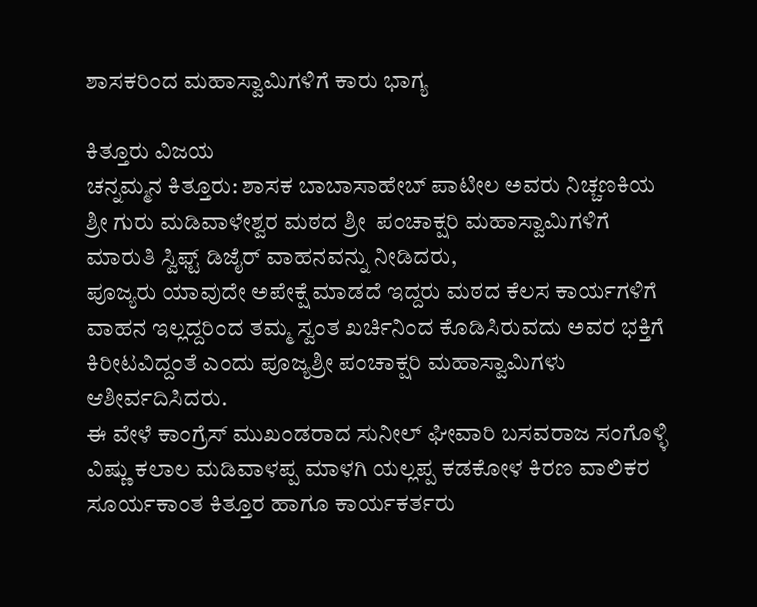ಶಾಸಕರಿಂದ ಮಹಾಸ್ವಾಮಿಗಳಿಗೆ ಕಾರು ಭಾಗ್ಯ

ಕಿತ್ತೂರು ವಿಜಯ
ಚನ್ನಮ್ಮನ ಕಿತ್ತೂರು: ಶಾಸಕ ಬಾಬಾಸಾಹೇಬ್ ಪಾಟೀಲ ಅವರು ನಿಚ್ಚಣಕಿಯ ಶ್ರೀ ಗುರು ಮಡಿವಾಳೇಶ್ವರ ಮಠದ ಶ್ರೀ  ಪಂಚಾಕ್ಷರಿ ಮಹಾಸ್ವಾಮಿಗಳಿಗೆ ಮಾರುತಿ ಸ್ವಿಫ್ಟ್ ಡಿಜೈರ್ ವಾಹನವನ್ನು ನೀಡಿದರು,
ಪೂಜ್ಯರು ಯಾವುದೇ ಅಪೇಕ್ಷೆ ಮಾಡದೆ ಇದ್ದರು ಮಠದ ಕೆಲಸ ಕಾರ್ಯಗಳಿಗೆ ವಾಹನ ಇಲ್ಲದ್ದರಿಂದ ತಮ್ಮ ಸ್ವಂತ ಖರ್ಚಿನಿಂದ ಕೊಡಿಸಿರುವದು ಅವರ ಭಕ್ತಿಗೆ ಕಿರೀಟವಿದ್ದಂತೆ ಎಂದು ಪೂಜ್ಯಶ್ರೀ ಪಂಚಾಕ್ಷರಿ ಮಹಾಸ್ವಾಮಿಗಳು ಆಶೀರ್ವದಿಸಿದರು.
ಈ ವೇಳೆ ಕಾಂಗ್ರೆಸ್ ಮುಖಂಡರಾದ ಸುನೀಲ್ ಘೀವಾರಿ ಬಸವರಾಜ ಸಂಗೊಳ್ಳಿ ವಿಷ್ಣು ಕಲಾಲ ಮಡಿವಾಳಪ್ಪ ಮಾಳಗಿ ಯಲ್ಲಪ್ಪ ಕಡಕೋಳ ಕಿರಣ ವಾಲಿಕರ ಸೂರ್ಯಕಾಂತ ಕಿತ್ತೂರ ಹಾಗೂ ಕಾರ್ಯಕರ್ತರು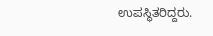ಉಪಸ್ಥಿತರಿದ್ದರು.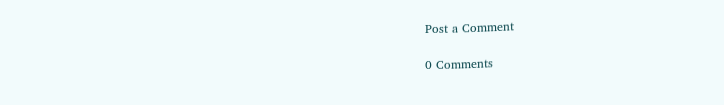Post a Comment

0 Comments